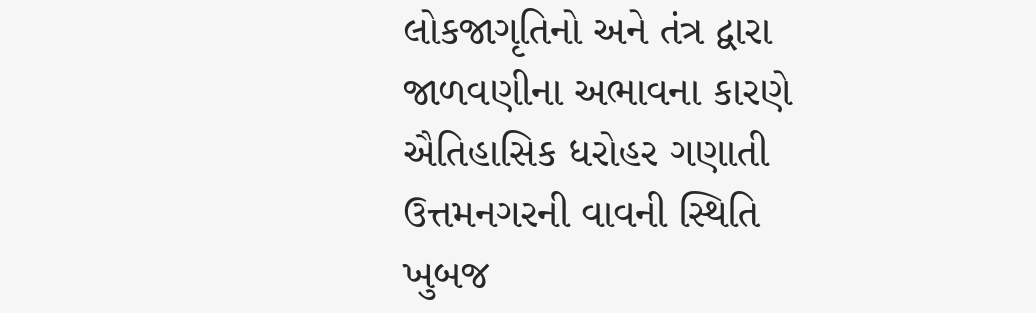લોકજાગૃતિનો અને તંત્ર દ્વારા જાળવણીના અભાવના કારણે ઐતિહાસિક ધરોહર ગણાતી ઉત્તમનગરની વાવની સ્થિતિ ખુબજ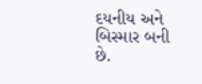દયનીય અને બિસ્માર બની છે.